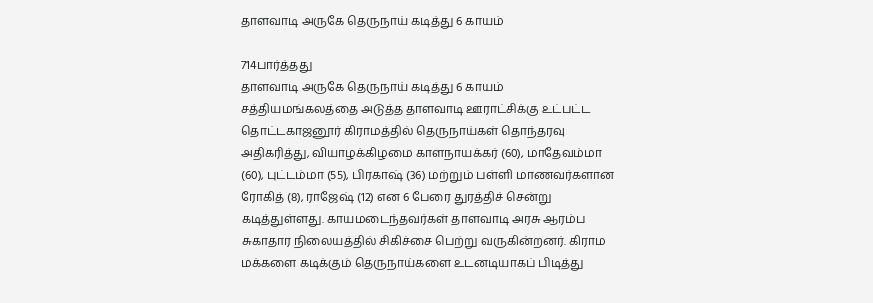தாளவாடி அருகே தெருநாய் கடித்து 6 காயம்

714பார்த்தது
தாளவாடி அருகே தெருநாய் கடித்து 6 காயம்
சத்தியமங்கலத்தை அடுத்த தாளவாடி ஊராட்சிக்கு உட்பட்ட தொட்டகாஜனூர் கிராமத்தில் தெருநாய்கள் தொந்தரவு அதிகரித்து, வியாழக்கிழமை காளநாயக்கர் (60), மாதேவம்மா (60), புட்டம்மா (55), பிரகாஷ் (36) மற்றும் பள்ளி மாணவர்களான ரோகித் (8), ராஜேஷ் (12) என 6 பேரை துரத்திச் சென்று கடித்துள்ளது. காயமடைந்தவர்கள் தாளவாடி அரசு ஆரம்ப சுகாதார நிலையத்தில் சிகிச்சை பெற்று வருகின்றனர். கிராம மக்களை கடிக்கும் தெருநாய்களை உடனடியாகப் பிடித்து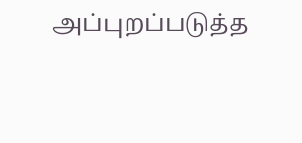அப்புறப்படுத்த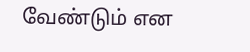வேண்டும் என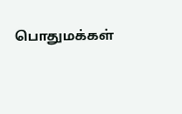பொதுமக்கள்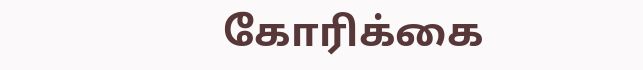கோரிக்கை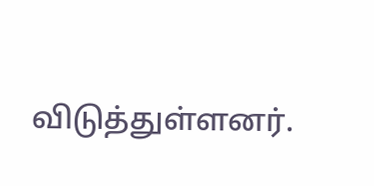விடுத்துள்ளனர்.